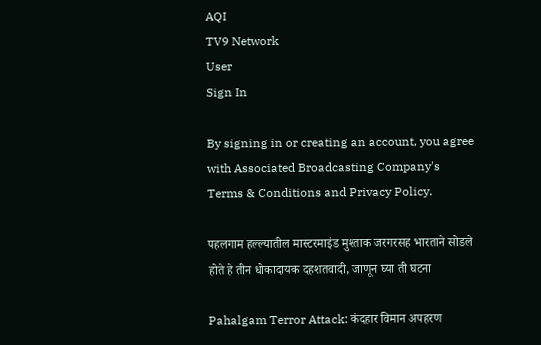AQI
TV9 Network
User
Sign In

By signing in or creating an account, you agree with Associated Broadcasting Company's Terms & Conditions and Privacy Policy.

पहलगाम हल्ल्यातील मास्टरमाइंड मुश्ताक जरगरसह भारताने सोडले होते हे तीन धोकादायक दहशतवादी, जाणून घ्या ती घटना

Pahalgam Terror Attack: कंदहार विमान अपहरण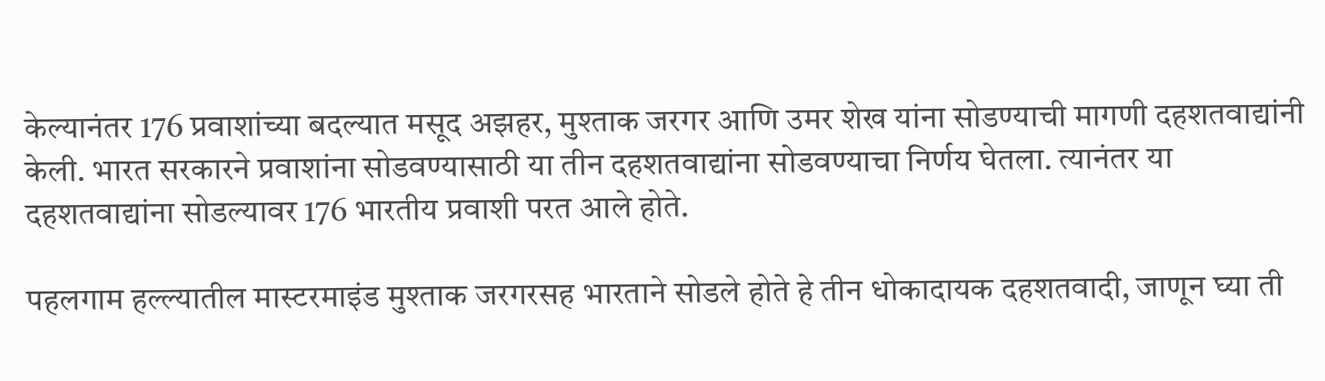केल्यानंतर 176 प्रवाशांच्या बदल्यात मसूद अझहर, मुश्ताक जरगर आणि उमर शेख यांना सोडण्याची मागणी दहशतवाद्यांनी केली. भारत सरकारने प्रवाशांना सोडवण्यासाठी या तीन दहशतवाद्यांना सोडवण्याचा निर्णय घेतला. त्यानंतर या दहशतवाद्यांना सोडल्यावर 176 भारतीय प्रवाशी परत आले होते.

पहलगाम हल्ल्यातील मास्टरमाइंड मुश्ताक जरगरसह भारताने सोडले होते हे तीन धोकादायक दहशतवादी, जाणून घ्या ती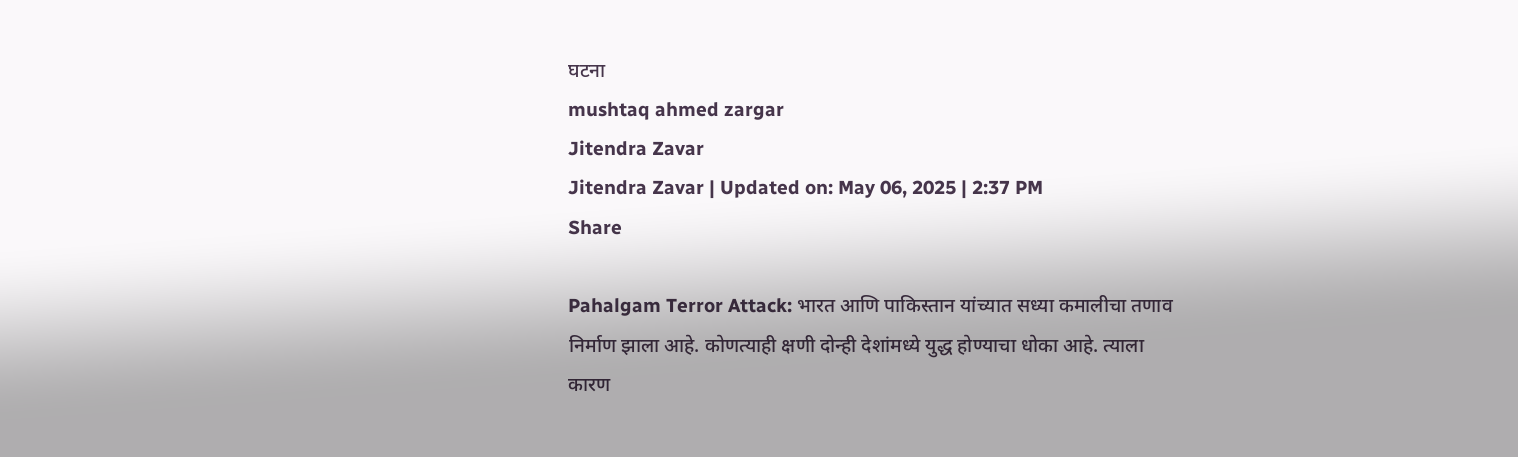घटना
mushtaq ahmed zargar
Jitendra Zavar
Jitendra Zavar | Updated on: May 06, 2025 | 2:37 PM
Share

Pahalgam Terror Attack: भारत आणि पाकिस्तान यांच्यात सध्या कमालीचा तणाव निर्माण झाला आहे. कोणत्याही क्षणी दोन्ही देशांमध्ये युद्ध होण्याचा धोका आहे. त्याला कारण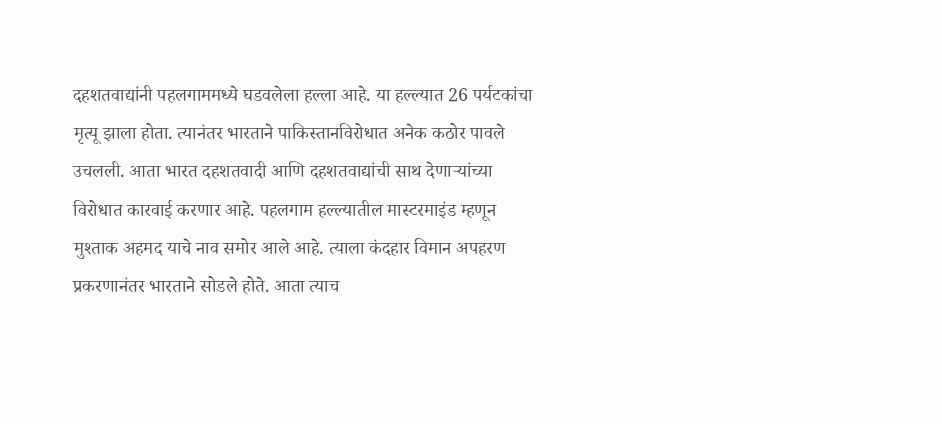दहशतवाद्यांनी पहलगाममध्ये घडवलेला हल्ला आहे. या हल्ल्यात 26 पर्यटकांचा मृत्यू झाला होता. त्यानंतर भारताने पाकिस्तानविरोधात अनेक कठोर पावले उचलली. आता भारत दहशतवादी आणि दहशतवाद्यांची साथ देणाऱ्यांच्या विरोधात कारवाई करणार आहे. पहलगाम हल्ल्यातील मास्टरमाइंड म्हणून मुश्ताक अहमद याचे नाव समोर आले आहे. त्याला कंदहार विमान अपहरण प्रकरणानंतर भारताने सोडले होते. आता त्याच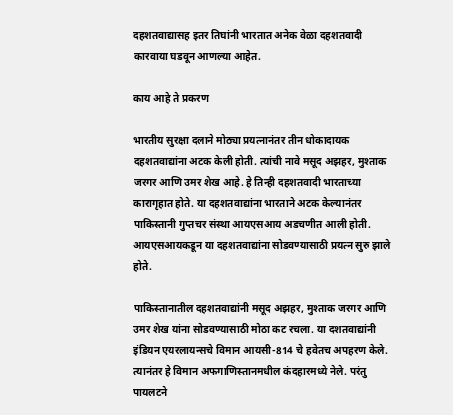दहशतवाद्यासह इतर तिघांनी भारतात अनेक वेळा दहशतवादी कारवाया घडवून आणल्या आहेत.

काय आहे ते प्रकरण

भारतीय सुरक्षा दलाने मोठ्या प्रयत्नानंतर तीन धोकादायक दहशतवाद्यांना अटक केली होती. त्यांची नावे मसूद अझहर, मुश्ताक जरगर आणि उमर शेख आहे. हे तिन्ही दहशतवादी भारताच्या कारागृहात होते. या दहशतवाद्यांना भारताने अटक केल्यानंतर पाकिस्तानी गुप्तचर संस्था आयएसआय अडचणीत आली होती. आयएसआयकडून या दहशतवाद्यांना सोडवण्यासाठी प्रयत्न सुरु झाले होते.

पाकिस्तानातील दहशतवाद्यांनी मसूद अझहर, मुश्ताक जरगर आणि उमर शेख यांना सोडवण्यासाठी मोठा कट रचला. या दशतवाद्यांनी इंडियन एयरलायन्सचे विमान आयसी-814 चे हवेतच अपहरण केले. त्यानंतर हे विमान अफगाणिस्तानमधील कंदहारमध्ये नेले. परंतु पायलटने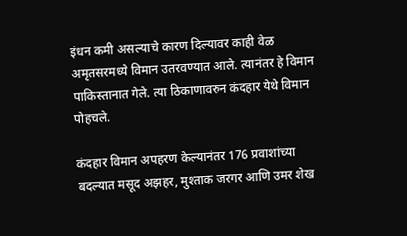इंधन कमी असल्याचे कारण दिल्यावर काही वेळ अमृतसरमध्ये विमान उतरवण्यात आले. त्यानंतर हे विमान पाकिस्तानात गेले. त्या ठिकाणावरुन कंदहार येथे विमान पोहचले.

कंदहार विमान अपहरण केल्यानंतर 176 प्रवाशांच्या बदल्यात मसूद अझहर, मुश्ताक जरगर आणि उमर शेख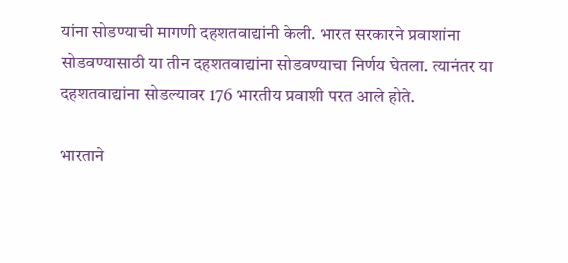यांना सोडण्याची मागणी दहशतवाद्यांनी केली. भारत सरकारने प्रवाशांना सोडवण्यासाठी या तीन दहशतवाद्यांना सोडवण्याचा निर्णय घेतला. त्यानंतर या दहशतवाद्यांना सोडल्यावर 176 भारतीय प्रवाशी परत आले होते.

भारताने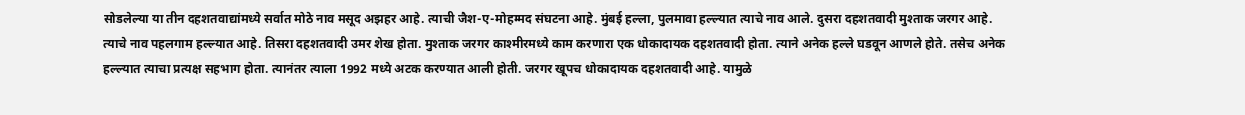सोडलेल्या या तीन दहशतवाद्यांमध्ये सर्वात मोठे नाव मसूद अझहर आहे. त्याची जैश-ए-मोहम्मद संघटना आहे. मुंबई हल्ला, पुलमावा हल्ल्यात त्याचे नाव आले. दुसरा दहशतवादी मुश्ताक जरगर आहे. त्याचे नाव पहलगाम हल्ल्यात आहे. तिसरा दहशतवादी उमर शेख होता. मुश्ताक जरगर काश्मीरमध्ये काम करणारा एक धोकादायक दहशतवादी होता. त्याने अनेक हल्ले घडवून आणले होते. तसेच अनेक हल्ल्यात त्याचा प्रत्यक्ष सहभाग होता. त्यानंतर त्याला 1992 मध्ये अटक करण्यात आली होती. जरगर खूपच धोकादायक दहशतवादी आहे. यामुळे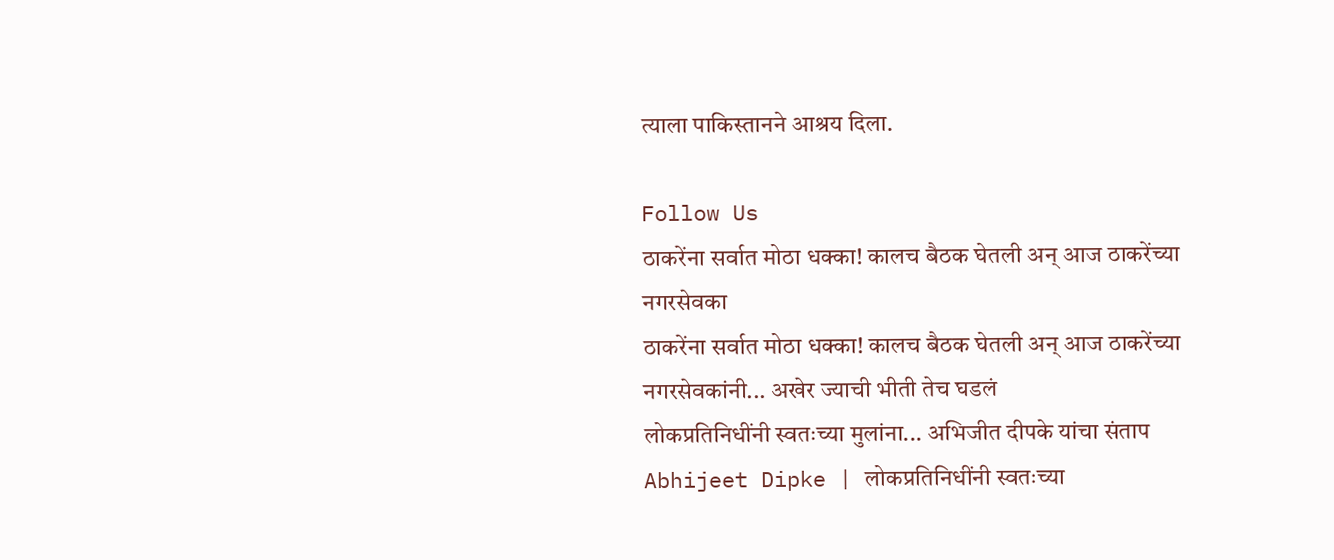त्याला पाकिस्तानने आश्रय दिला.

Follow Us
ठाकरेंना सर्वात मोठा धक्का! कालच बैठक घेतली अन् आज ठाकरेंच्या नगरसेवका
ठाकरेंना सर्वात मोठा धक्का! कालच बैठक घेतली अन् आज ठाकरेंच्या नगरसेवकांनी... अखेर ज्याची भीती तेच घडलं
लोकप्रतिनिधींनी स्वतःच्या मुलांना... अभिजीत दीपके यांचा संताप
Abhijeet Dipke | लोकप्रतिनिधींनी स्वतःच्या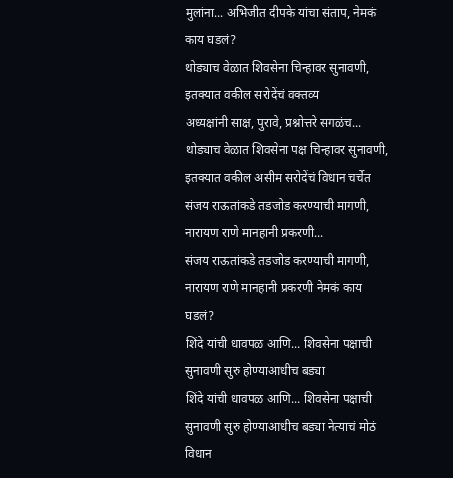मुलांना... अभिजीत दीपके यांचा संताप, नेमकं काय घडलं?
थोड्याच वेळात शिवसेना चिन्हावर सुनावणी, इतक्यात वकील सरोदेंचं वक्तव्य
अध्यक्षांनी साक्ष, पुरावे, प्रश्नोत्तरे सगळंच... थोड्याच वेळात शिवसेना पक्ष चिन्हावर सुनावणी, इतक्यात वकील असीम सरोदेंचं विधान चर्चेत
संजय राऊतांकडे तडजोड करण्याची मागणी, नारायण राणे मानहानी प्रकरणी...
संजय राऊतांकडे तडजोड करण्याची मागणी, नारायण राणे मानहानी प्रकरणी नेमकं काय घडलं?
शिंदे यांची धावपळ आणि... शिवसेना पक्षाची सुनावणी सुरु होण्याआधीच बड्या
शिंदे यांची धावपळ आणि... शिवसेना पक्षाची सुनावणी सुरु होण्याआधीच बड्या नेत्याचं मोठं विधान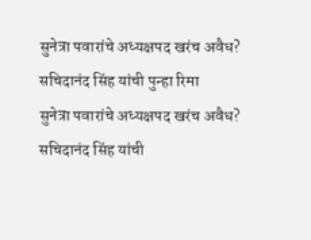सुनेत्रा पवारांचे अध्यक्षपद खरंच अवैध? सचिदानंद सिंह यांची पुन्हा रिमा
सुनेत्रा पवारांचे अध्यक्षपद खरंच अवैध? सचिदानंद सिंह यांची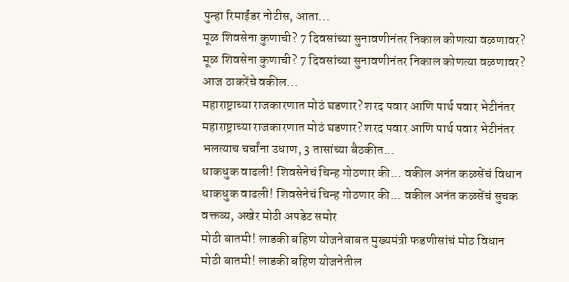पुन्हा रिमाईंडर नोटीस, आता...
मूळ शिवसेना कुणाची? 7 दिवसांच्या सुनावणीनंतर निकाल कोणत्या वळणावर?
मूळ शिवसेना कुणाची? 7 दिवसांच्या सुनावणीनंतर निकाल कोणत्या वळणावर? आज ठाकरेंचे वकील...
महाराष्ट्राच्या राजकारणात मोठं घडणार? शरद पवार आणि पार्थ पवार भेटीनंतर
महाराष्ट्राच्या राजकारणात मोठं घडणार? शरद पवार आणि पार्थ पवार भेटीनंतर भलत्याच चर्चांना उधाण, 3 तासांच्या बैठकीत...
धाकधुक वाढली! शिवसेनेचं चिन्ह गोठणार की... वकील अनंत कळसेंचं विधान
धाकधुक वाढली! शिवसेनेचं चिन्ह गोठणार की... वकील अनंत कळसेंचं सुचक वक्तव्य, अखेर मोठी अपडेट समोर
मोठी बातमी! लाडकी बहिण योजनेबाबत मुख्यमंत्री फडणीसांचं मोठ विधान
मोठी बातमी! लाडकी बहिण योजनेतील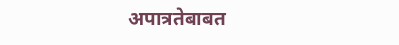अपात्रतेबाबत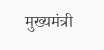मुख्यमंत्री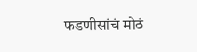फडणीसांचं मोठं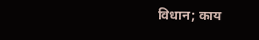विधान; काय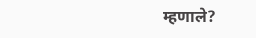म्हणाले?